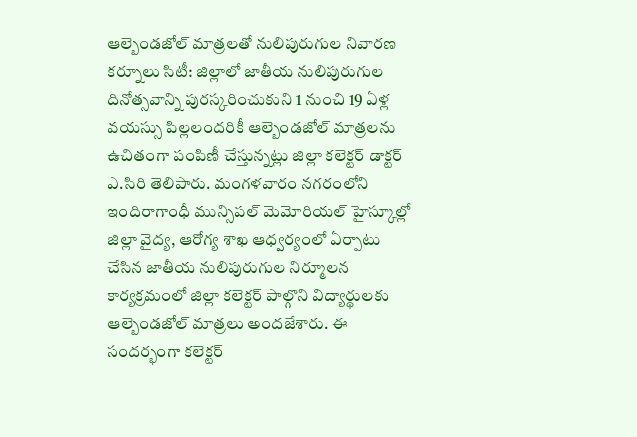ఆల్బెండజోల్ మాత్రలతో నులిపురుగుల నివారణ
కర్నూలు సిటీ: జిల్లాలో జాతీయ నులిపురుగుల దినోత్సవాన్ని పురస్కరించుకుని 1 నుంచి 19 ఏళ్ల వయస్సు పిల్లలందరికీ ఆల్బెండజోల్ మాత్రలను ఉచితంగా పంపిణీ చేస్తున్నట్లు జిల్లా కలెక్టర్ డాక్టర్ ఎ.సిరి తెలిపారు. మంగళవారం నగరంలోని ఇందిరాగాంధీ మున్సిపల్ మెమోరియల్ హైస్కూల్లో జిల్లా వైద్య, ఆరోగ్య శాఖ ఆధ్వర్యంలో ఏర్పాటు చేసిన జాతీయ నులిపురుగుల నిర్మూలన కార్యక్రమంలో జిల్లా కలెక్టర్ పాల్గొని విద్యార్థులకు ఆల్బెండజోల్ మాత్రలు అందజేశారు. ఈ సందర్భంగా కలెక్టర్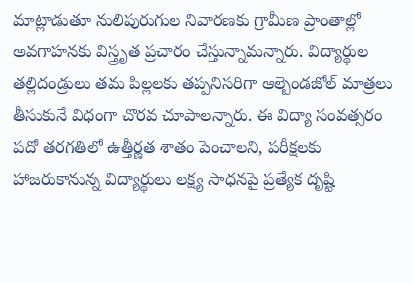మాట్లాడుతూ నులిపురుగుల నివారణకు గ్రామీణ ప్రాంతాల్లో అవగాహనకు విస్త్రృత ప్రచారం చేస్తున్నామన్నారు. విద్యార్థుల తల్లిదండ్రులు తమ పిల్లలకు తప్పనిసరిగా ఆల్బెండజోల్ మాత్రలు తీసుకునే విధంగా చొరవ చూపాలన్నారు. ఈ విద్యా సంవత్సరం పదో తరగతిలో ఉత్తీర్ణత శాతం పెంచాలని, పరీక్షలకు హాజరుకానున్న విద్యార్థులు లక్ష్య సాధనపై ప్రత్యేక దృష్టి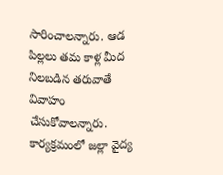సారించాలన్నారు. ఆడ పిల్లలు తమ కాళ్ల మీద నిలబడిన తరువాతే వివాహం చేసుకోవాలన్నారు. కార్యక్రమంలో జల్లా వైద్య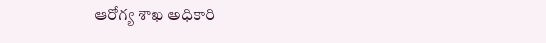ఆరోగ్య శాఖ అధికారి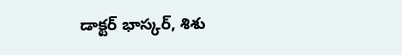డాక్టర్ భాస్కర్, శిశు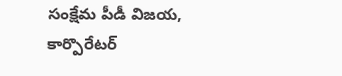సంక్షేమ పీడీ విజయ, కార్పొరేటర్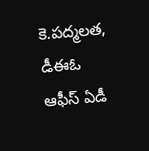కె.పద్మలత, డీఈఓ ఆఫీస్ ఏడీ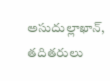అసుదుల్లాఖాన్, తదితరులు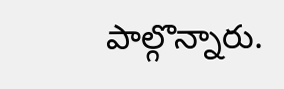పాల్గొన్నారు.